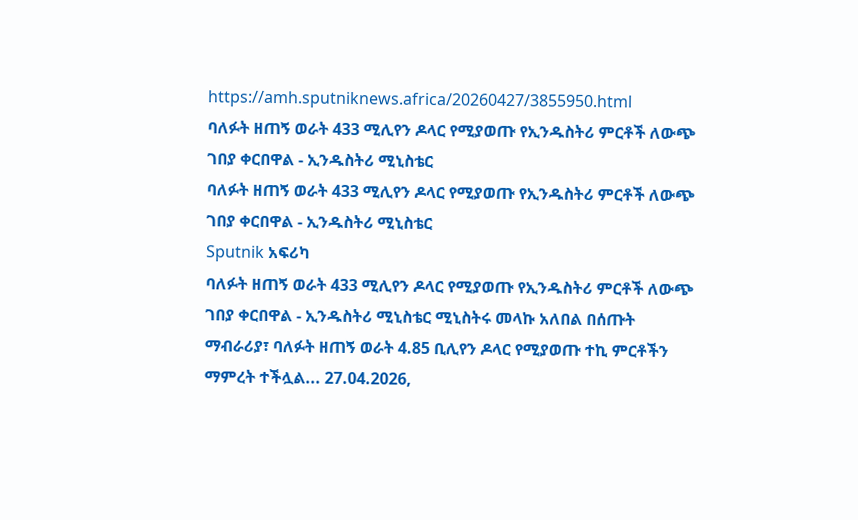https://amh.sputniknews.africa/20260427/3855950.html
ባለፉት ዘጠኝ ወራት 433 ሚሊየን ዶላር የሚያወጡ የኢንዱስትሪ ምርቶች ለውጭ ገበያ ቀርበዋል - ኢንዱስትሪ ሚኒስቴር
ባለፉት ዘጠኝ ወራት 433 ሚሊየን ዶላር የሚያወጡ የኢንዱስትሪ ምርቶች ለውጭ ገበያ ቀርበዋል - ኢንዱስትሪ ሚኒስቴር
Sputnik አፍሪካ
ባለፉት ዘጠኝ ወራት 433 ሚሊየን ዶላር የሚያወጡ የኢንዱስትሪ ምርቶች ለውጭ ገበያ ቀርበዋል - ኢንዱስትሪ ሚኒስቴር ሚኒስትሩ መላኩ አለበል በሰጡት ማብራሪያ፣ ባለፉት ዘጠኝ ወራት 4.85 ቢሊየን ዶላር የሚያወጡ ተኪ ምርቶችን ማምረት ተችሏል... 27.04.2026,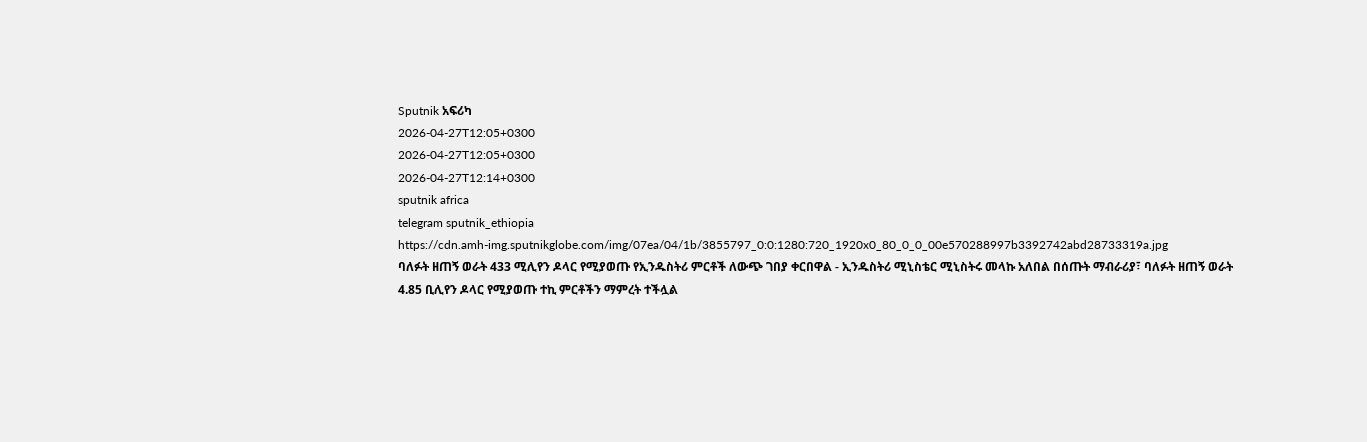Sputnik አፍሪካ
2026-04-27T12:05+0300
2026-04-27T12:05+0300
2026-04-27T12:14+0300
sputnik africa
telegram sputnik_ethiopia
https://cdn.amh-img.sputnikglobe.com/img/07ea/04/1b/3855797_0:0:1280:720_1920x0_80_0_0_00e570288997b3392742abd28733319a.jpg
ባለፉት ዘጠኝ ወራት 433 ሚሊየን ዶላር የሚያወጡ የኢንዱስትሪ ምርቶች ለውጭ ገበያ ቀርበዋል - ኢንዱስትሪ ሚኒስቴር ሚኒስትሩ መላኩ አለበል በሰጡት ማብራሪያ፣ ባለፉት ዘጠኝ ወራት 4.85 ቢሊየን ዶላር የሚያወጡ ተኪ ምርቶችን ማምረት ተችሏል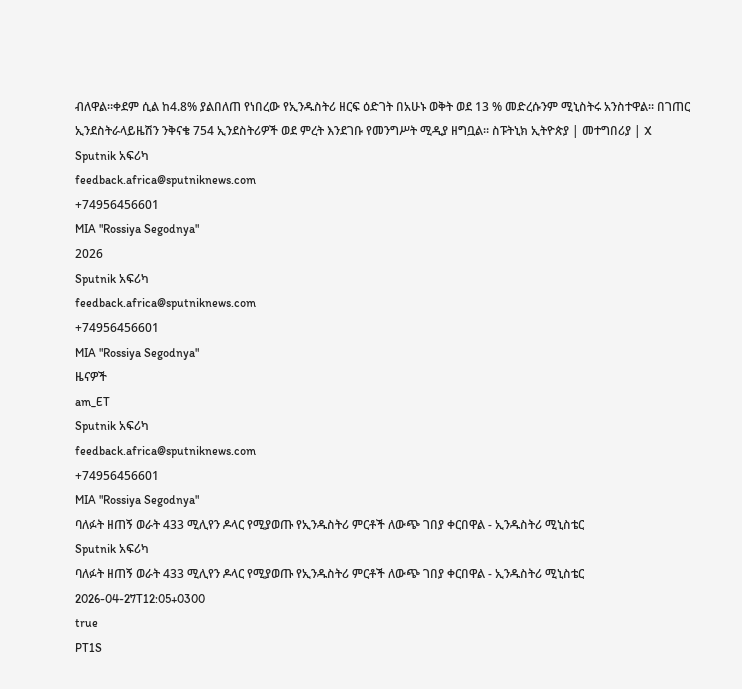ብለዋል።ቀደም ሲል ከ4.8% ያልበለጠ የነበረው የኢንዱስትሪ ዘርፍ ዕድገት በአሁኑ ወቅት ወደ 13 % መድረሱንም ሚኒስትሩ አንስተዋል፡፡ በገጠር ኢንደስትራላይዜሽን ንቅናቄ 754 ኢንደስትሪዎች ወደ ምረት እንደገቡ የመንግሥት ሚዲያ ዘግቧል። ስፑትኒክ ኢትዮጵያ | መተግበሪያ | X
Sputnik አፍሪካ
feedback.africa@sputniknews.com
+74956456601
MIA "Rossiya Segodnya"
2026
Sputnik አፍሪካ
feedback.africa@sputniknews.com
+74956456601
MIA "Rossiya Segodnya"
ዜናዎች
am_ET
Sputnik አፍሪካ
feedback.africa@sputniknews.com
+74956456601
MIA "Rossiya Segodnya"
ባለፉት ዘጠኝ ወራት 433 ሚሊየን ዶላር የሚያወጡ የኢንዱስትሪ ምርቶች ለውጭ ገበያ ቀርበዋል - ኢንዱስትሪ ሚኒስቴር
Sputnik አፍሪካ
ባለፉት ዘጠኝ ወራት 433 ሚሊየን ዶላር የሚያወጡ የኢንዱስትሪ ምርቶች ለውጭ ገበያ ቀርበዋል - ኢንዱስትሪ ሚኒስቴር
2026-04-27T12:05+0300
true
PT1S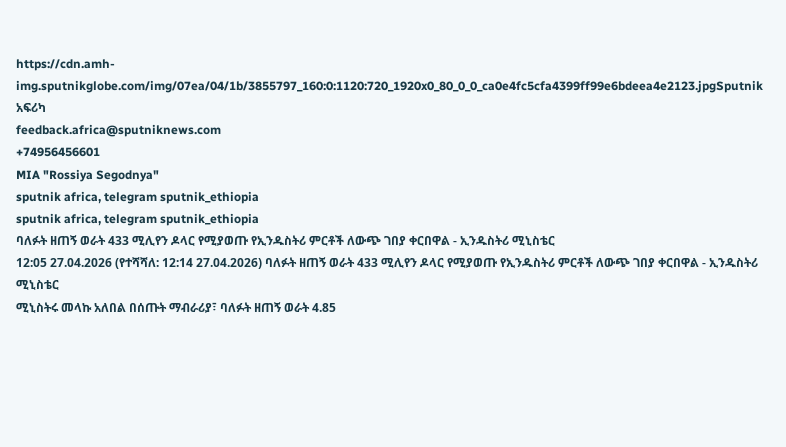https://cdn.amh-img.sputnikglobe.com/img/07ea/04/1b/3855797_160:0:1120:720_1920x0_80_0_0_ca0e4fc5cfa4399ff99e6bdeea4e2123.jpgSputnik አፍሪካ
feedback.africa@sputniknews.com
+74956456601
MIA "Rossiya Segodnya"
sputnik africa, telegram sputnik_ethiopia
sputnik africa, telegram sputnik_ethiopia
ባለፉት ዘጠኝ ወራት 433 ሚሊየን ዶላር የሚያወጡ የኢንዱስትሪ ምርቶች ለውጭ ገበያ ቀርበዋል - ኢንዱስትሪ ሚኒስቴር
12:05 27.04.2026 (የተሻሻለ: 12:14 27.04.2026) ባለፉት ዘጠኝ ወራት 433 ሚሊየን ዶላር የሚያወጡ የኢንዱስትሪ ምርቶች ለውጭ ገበያ ቀርበዋል - ኢንዱስትሪ ሚኒስቴር
ሚኒስትሩ መላኩ አለበል በሰጡት ማብራሪያ፣ ባለፉት ዘጠኝ ወራት 4.85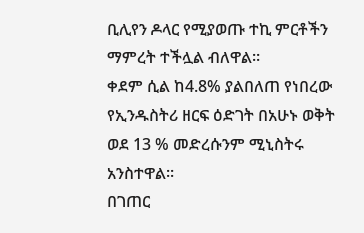ቢሊየን ዶላር የሚያወጡ ተኪ ምርቶችን ማምረት ተችሏል ብለዋል።
ቀደም ሲል ከ4.8% ያልበለጠ የነበረው የኢንዱስትሪ ዘርፍ ዕድገት በአሁኑ ወቅት ወደ 13 % መድረሱንም ሚኒስትሩ አንስተዋል፡፡
በገጠር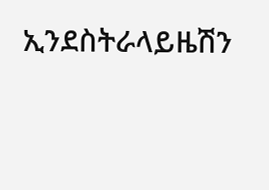ኢንደስትራላይዜሽን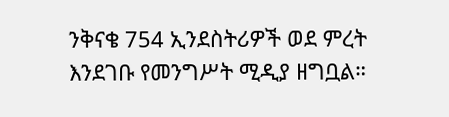ንቅናቄ 754 ኢንደስትሪዎች ወደ ምረት እንደገቡ የመንግሥት ሚዲያ ዘግቧል።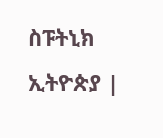ስፑትኒክ ኢትዮጵያ |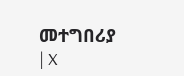መተግበሪያ | X